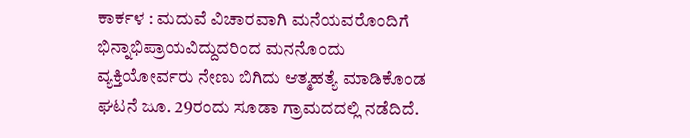ಕಾರ್ಕಳ : ಮದುವೆ ವಿಚಾರವಾಗಿ ಮನೆಯವರೊಂದಿಗೆ ಭಿನ್ನಾಭಿಪ್ರಾಯವಿದ್ದುದರಿಂದ ಮನನೊಂದು ವ್ಯಕ್ತಿಯೋರ್ವರು ನೇಣು ಬಿಗಿದು ಆತ್ಮಹತ್ಯೆ ಮಾಡಿಕೊಂಡ ಘಟನೆ ಜೂ. 29ರಂದು ಸೂಡಾ ಗ್ರಾಮದದಲ್ಲಿ ನಡೆದಿದೆ.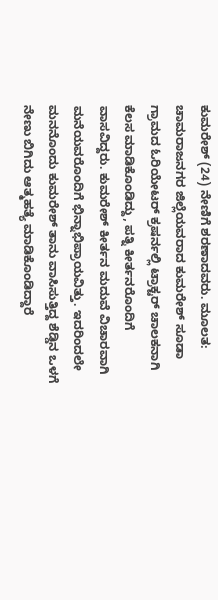ಕುಮರೇಶ್ (24) ನೇಣಿಗೆ ಶರಣಾದವರು. ಮೂಲತ: ಚಾಮರಾಜನಗರ ಜಿಲ್ಲೆಯವರಾದ ಕುಮರೇಶ್ ಸೂಡಾ ಗ್ರಾಮದ ಓರಿಯೇಟರ್ ಕ್ರಷರ್ನಲ್ಲಿ ಟ್ರಾಕ್ಟರ್ ಚಾಲಕನಾಗಿ ಕೆಲಸ ಮಾಡಿಕೊಂಡಿದ್ದು, ಪತ್ನಿ ಕೀರ್ತನರೊಂದಿಗೆ ವಾಸವಿದ್ದರು. ಕುಮರೇಶ್ ಕೀರ್ತನ ಮದುವೆ ವಿಚಾರವಾಗಿ ಮನೆಯವರೊಂದಿಗೆ ಭಿನ್ನಾಭಿಪ್ರಾಯವಿತ್ತು. ಇದರಿಂದಲೇ ಮನನೊಂದು ಕುಮರೇಶ್ ತಾನು ವಾಸಿಸುತ್ತಿದ್ದ ಶೆಡ್ಡಿನ ಒಳಗೆ ನೇಣು ಬಿಗಿದು ಆತ್ಮಹತ್ಯೆ ಮಾಡಿಕೊಂಡಿದ್ದಾರೆ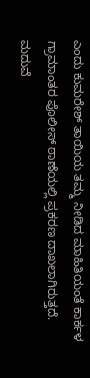ಎಂದು ಕುಮರೇಶ್ ತಾಯಿಯ ತಮ್ಮ ನೀಡಿದ ಮಾಹಿತಿಯಂತೆ ಕಾರ್ಕಳ ಗ್ರಾಮಾಂತರ ಪೊಲೀಸ್ ಠಾಣೆಯಲ್ಲಿ ಪ್ರಕರಣ ದಾಖಲಾಗಿರುತ್ತದೆ.
ಮದುವೆ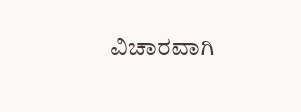ವಿಚಾರವಾಗಿ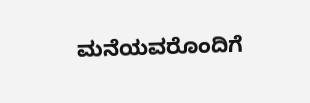ಮನೆಯವರೊಂದಿಗೆ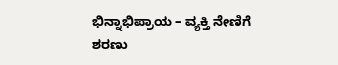ಭಿನ್ನಾಭಿಪ್ರಾಯ – ವ್ಯಕ್ತಿ ನೇಣಿಗೆ ಶರಣು